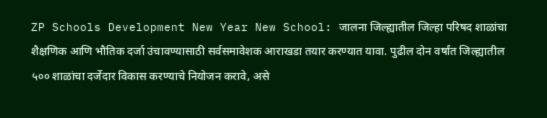ZP Schools Development New Year New School: जालना जिल्ह्यातील जिल्हा परिषद शाळांचा शैक्षणिक आणि भौतिक दर्जा उंचावण्यासाठी सर्वसमावेशक आराखडा तयार करण्यात यावा. पुढील दोन वर्षांत जिल्ह्यातील ५०० शाळांचा दर्जेदार विकास करण्याचे नियोजन करावे, असे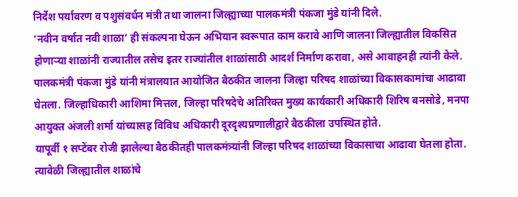निर्देश पर्यावरण व पशुसंवर्धन मंत्री तथा जालना जिल्ह्याच्या पालकमंत्री पंकजा मुंडे यांनी दिले.
‘नवीन वर्षात नवी शाळा’ ही संकल्पना घेऊन अभियान स्वरूपात काम करावे आणि जालना जिल्ह्यातील विकसित होणाऱ्या शाळांनी राज्यातील तसेच इतर राज्यांतील शाळांसाठी आदर्श निर्माण करावा, असे आवाहनही त्यांनी केले.
पालकमंत्री पंकजा मुंडे यांनी मंत्रालयात आयोजित बैठकीत जालना जिल्हा परिषद शाळांच्या विकासकामांचा आढावा घेतला. जिल्हाधिकारी आशिमा मित्तल, जिल्हा परिषदेचे अतिरिक्त मुख्य कार्यकारी अधिकारी शिरिष बनसोडे, मनपा आयुक्त अंजली शर्मा यांच्यासह विविध अधिकारी दूरदृश्यप्रणालीद्वारे बैठकीला उपस्थित होते.
यापूर्वी १ सप्टेंबर रोजी झालेल्या बैठकीतही पालकमंत्र्यांनी जिल्हा परिषद शाळांच्या विकासाचा आढावा घेतला होता. त्यावेळी जिल्ह्यातील शाळांचे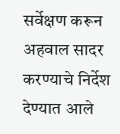सर्वेक्षण करून अहवाल सादर करण्याचे निर्देश देण्यात आले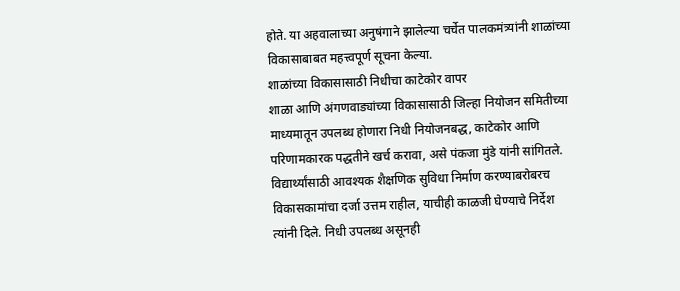होते. या अहवालाच्या अनुषंगाने झालेल्या चर्चेत पालकमंत्र्यांनी शाळांच्या विकासाबाबत महत्त्वपूर्ण सूचना केल्या.
शाळांच्या विकासासाठी निधीचा काटेकोर वापर
शाळा आणि अंगणवाड्यांच्या विकासासाठी जिल्हा नियोजन समितीच्या माध्यमातून उपलब्ध होणारा निधी नियोजनबद्ध, काटेकोर आणि परिणामकारक पद्धतीने खर्च करावा, असे पंकजा मुंडे यांनी सांगितले.
विद्यार्थ्यांसाठी आवश्यक शैक्षणिक सुविधा निर्माण करण्याबरोबरच विकासकामांचा दर्जा उत्तम राहील, याचीही काळजी घेण्याचे निर्देश त्यांनी दिले. निधी उपलब्ध असूनही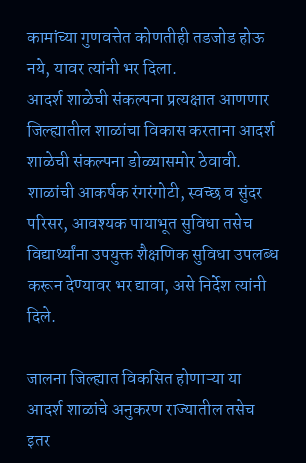कामांच्या गुणवत्तेत कोणतीही तडजोड होऊ नये, यावर त्यांनी भर दिला.
आदर्श शाळेची संकल्पना प्रत्यक्षात आणणार
जिल्ह्यातील शाळांचा विकास करताना आदर्श शाळेची संकल्पना डोळ्यासमोर ठेवावी. शाळांची आकर्षक रंगरंगोटी, स्वच्छ व सुंदर परिसर, आवश्यक पायाभूत सुविधा तसेच विद्यार्थ्यांना उपयुक्त शैक्षणिक सुविधा उपलब्ध करून देण्यावर भर द्यावा, असे निर्देश त्यांनी दिले.

जालना जिल्ह्यात विकसित होणाऱ्या या आदर्श शाळांचे अनुकरण राज्यातील तसेच इतर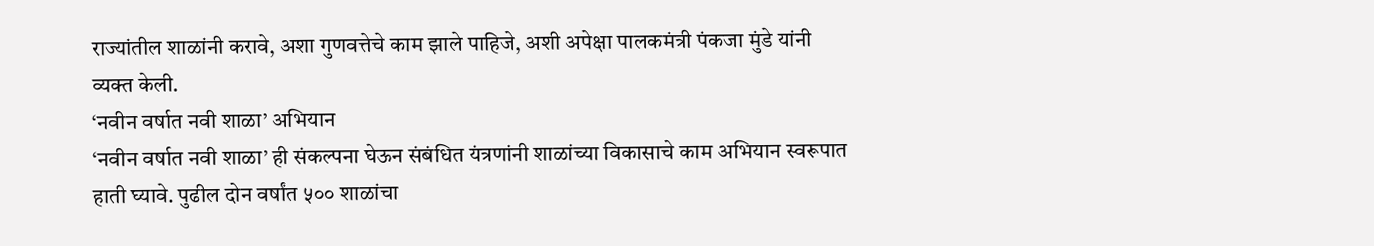राज्यांतील शाळांनी करावे, अशा गुणवत्तेचे काम झाले पाहिजे, अशी अपेक्षा पालकमंत्री पंकजा मुंडे यांनी व्यक्त केली.
‘नवीन वर्षात नवी शाळा’ अभियान
‘नवीन वर्षात नवी शाळा’ ही संकल्पना घेऊन संबंधित यंत्रणांनी शाळांच्या विकासाचे काम अभियान स्वरूपात हाती घ्यावे. पुढील दोन वर्षांत ५०० शाळांचा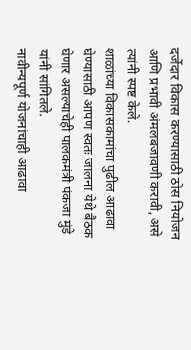दर्जेदार विकास करण्यासाठी ठोस नियोजन आणि प्रभावी अंमलबजावणी करावी, असे त्यांनी स्पष्ट केले.
शाळांच्या विकासकामांचा पुढील आढावा घेण्यासाठी आपण स्वतः जालना येथे बैठक घेणार असल्याचेही पालकमंत्री पंकजा मुंडे यांनी सांगितले.
नावीन्यपूर्ण योजनांचाही आढावा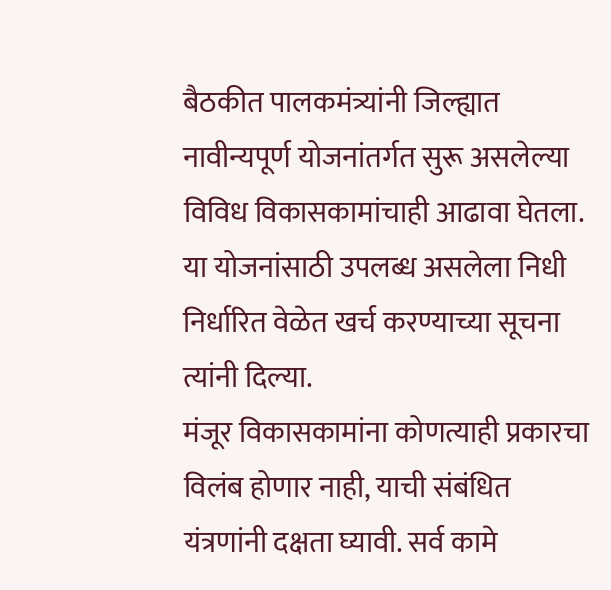बैठकीत पालकमंत्र्यांनी जिल्ह्यात नावीन्यपूर्ण योजनांतर्गत सुरू असलेल्या विविध विकासकामांचाही आढावा घेतला. या योजनांसाठी उपलब्ध असलेला निधी निर्धारित वेळेत खर्च करण्याच्या सूचना त्यांनी दिल्या.
मंजूर विकासकामांना कोणत्याही प्रकारचा विलंब होणार नाही, याची संबंधित यंत्रणांनी दक्षता घ्यावी. सर्व कामे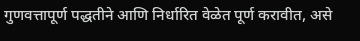गुणवत्तापूर्ण पद्धतीने आणि निर्धारित वेळेत पूर्ण करावीत, असे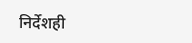निर्देशही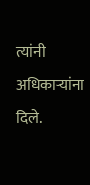त्यांनी अधिकाऱ्यांना दिले.